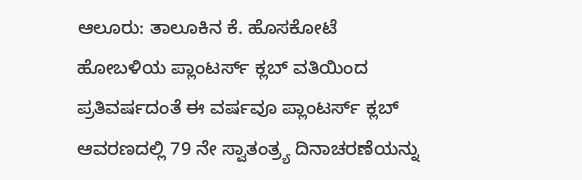ಆಲೂರು: ತಾಲೂಕಿನ ಕೆ. ಹೊಸಕೋಟೆ ಹೋಬಳಿಯ ಪ್ಲಾಂಟರ್ಸ್ ಕ್ಲಬ್ ವತಿಯಿಂದ ಪ್ರತಿವರ್ಷದಂತೆ ಈ ವರ್ಷವೂ ಪ್ಲಾಂಟರ್ಸ್ ಕ್ಲಬ್ ಆವರಣದಲ್ಲಿ 79 ನೇ ಸ್ವಾತಂತ್ರ್ಯ ದಿನಾಚರಣೆಯನ್ನು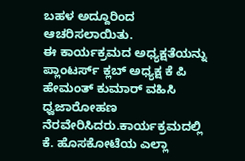ಬಹಳ ಅದ್ದೂರಿಂದ ಆಚರಿಸಲಾಯಿತು.
ಈ ಕಾರ್ಯಕ್ರಮದ ಅಧ್ಯಕ್ಷತೆಯನ್ನು ಪ್ಲಾಂಟರ್ಸ್ ಕ್ಲಬ್ ಅಧ್ಯಕ್ಷ ಕೆ ಪಿ ಹೇಮಂತ್ ಕುಮಾರ್ ವಹಿಸಿ ಧ್ವಜಾರೋಹಣ ನೆರವೇರಿಸಿದರು.ಕಾರ್ಯಕ್ರಮದಲ್ಲಿ ಕೆ. ಹೊಸಕೋಟೆಯ ಎಲ್ಲಾ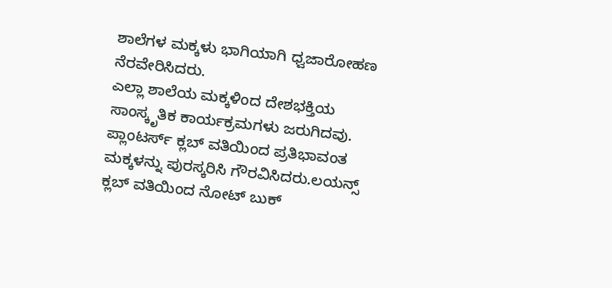ಶಾಲೆಗಳ ಮಕ್ಕಳು ಭಾಗಿಯಾಗಿ ಧ್ವಜಾರೋಹಣ ನೆರವೇರಿಸಿದರು.
ಎಲ್ಲಾ ಶಾಲೆಯ ಮಕ್ಕಳಿಂದ ದೇಶಭಕ್ತಿಯ ಸಾಂಸ್ಕೃತಿಕ ಕಾರ್ಯಕ್ರಮಗಳು ಜರುಗಿದವು.
ಪ್ಲಾಂಟರ್ಸ್ ಕ್ಲಬ್ ವತಿಯಿಂದ ಪ್ರತಿಭಾವಂತ ಮಕ್ಕಳನ್ನು ಪುರಸ್ಕರಿಸಿ ಗೌರವಿಸಿದರು.ಲಯನ್ಸ್ ಕ್ಲಬ್ ವತಿಯಿಂದ ನೋಟ್ ಬುಕ್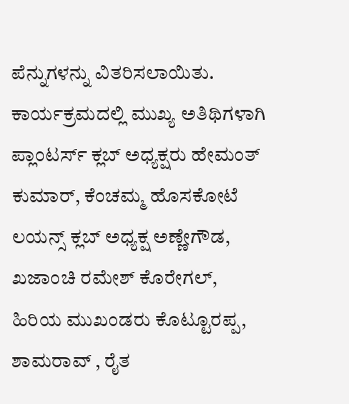ಪೆನ್ನುಗಳನ್ನು ವಿತರಿಸಲಾಯಿತು.
ಕಾರ್ಯಕ್ರಮದಲ್ಲಿ ಮುಖ್ಯ ಅತಿಥಿಗಳಾಗಿ ಪ್ಲಾಂಟರ್ಸ್ ಕ್ಲಬ್ ಅಧ್ಯಕ್ಷರು ಹೇಮಂತ್ ಕುಮಾರ್, ಕೆಂಚಮ್ಮ ಹೊಸಕೋಟೆ ಲಯನ್ಸ್ ಕ್ಲಬ್ ಅಧ್ಯಕ್ಷ ಅಣ್ಣೇಗೌಡ, ಖಜಾಂಚಿ ರಮೇಶ್ ಕೊರೇಗಲ್, ಹಿರಿಯ ಮುಖಂಡರು ಕೊಟ್ಟೂರಪ್ಪ, ಶಾಮರಾವ್ , ರೈತ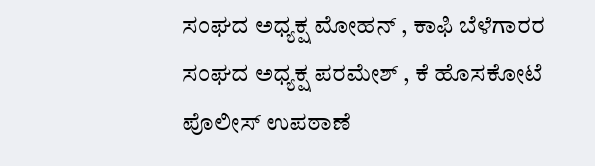ಸಂಘದ ಅಧ್ಯಕ್ಷ ಮೋಹನ್ , ಕಾಫಿ ಬೆಳೆಗಾರರ ಸಂಘದ ಅಧ್ಯಕ್ಷ ಪರಮೇಶ್ , ಕೆ ಹೊಸಕೋಟೆ ಪೊಲೀಸ್ ಉಪಠಾಣೆ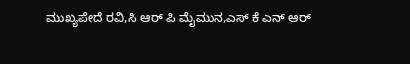ಮುಖ್ಯಪೇದೆ ರವಿ,ಸಿ ಆರ್ ಪಿ ಮೈಮುನ,ಎಸ್ ಕೆ ಎನ್ ಆರ್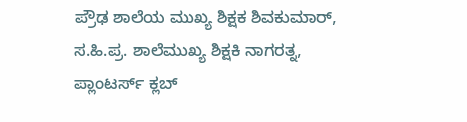ಪ್ರೌಢ ಶಾಲೆಯ ಮುಖ್ಯ ಶಿಕ್ಷಕ ಶಿವಕುಮಾರ್, ಸ.ಹಿ.ಪ್ರ. ಶಾಲೆಮುಖ್ಯ ಶಿಕ್ಷಕಿ ನಾಗರತ್ನ, ಪ್ಲಾಂಟರ್ಸ್ ಕ್ಲಬ್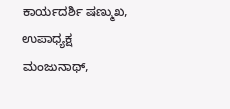ಕಾರ್ಯದರ್ಶಿ ಷಣ್ಮುಖ, ಉಪಾಧ್ಯಕ್ಷ ಮಂಜುನಾಥ್,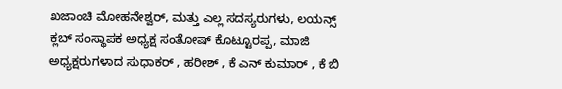ಖಜಾಂಚಿ ಮೋಹನೇಶ್ವರ್, ಮತ್ತು ಎಲ್ಲ ಸದಸ್ಯರುಗಳು, ಲಯನ್ಸ್ ಕ್ಲಬ್ ಸಂಸ್ಥಾಪಕ ಅಧ್ಯಕ್ಷ ಸಂತೋಷ್ ಕೊಟ್ಟೂರಪ್ಪ, ಮಾಜಿ ಅಧ್ಯಕ್ಷರುಗಳಾದ ಸುಧಾಕರ್ , ಹರೀಶ್ , ಕೆ ಎನ್ ಕುಮಾರ್ , ಕೆ ಬಿ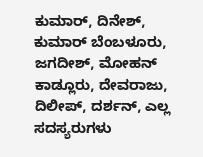ಕುಮಾರ್, ದಿನೇಶ್, ಕುಮಾರ್ ಬೆಂಬಳೂರು, ಜಗದೀಶ್, ಮೋಹನ್ ಕಾಡ್ಲೂರು, ದೇವರಾಜು, ದಿಲೀಪ್, ದರ್ಶನ್, ಎಲ್ಲ ಸದಸ್ಯರುಗಳು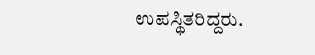ಉಪಸ್ಥಿತರಿದ್ದರು.